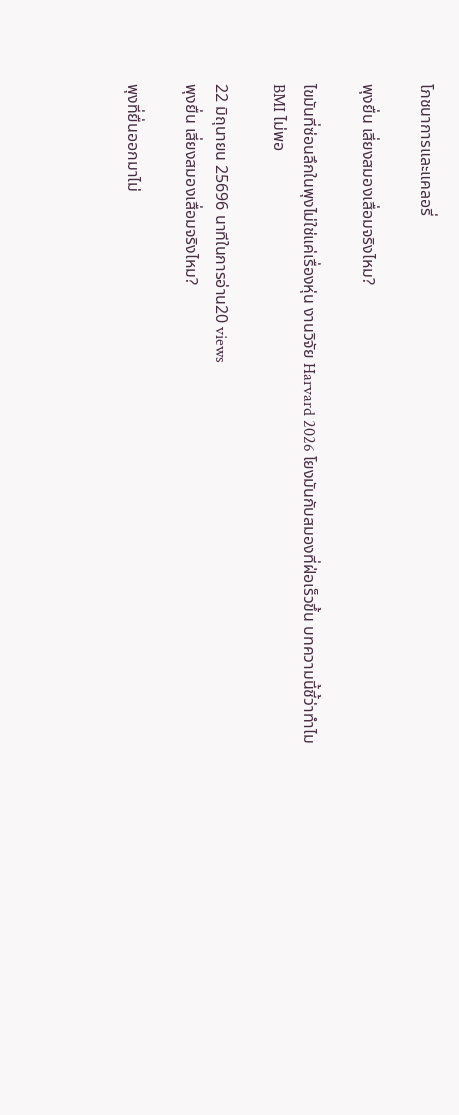โภชนาการและแคลอรี่

พุงยื่น เสี่ยงสมองเสื่อมจริงไหม?

ไขมันที่ซ่อนลึกในพุงไม่ใช่แค่เรื่องหุ่น งานวิจัย Harvard 2026 โยงมันกับสมองที่ฝ่อเร็วขึ้น บทความนี้ชี้ว่าทำไม BMI ไม่พอ

22 มิถุนายน 25696 นาทีในการอ่าน20 views
พุงยื่น เสี่ยงสมองเสื่อมจริงไหม?

พุงที่ยื่นออกมาไม่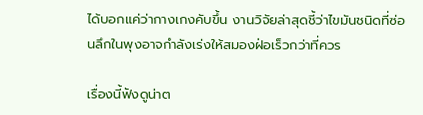ได้บอกแค่ว่ากางเกงคับขึ้น งานวิจัยล่าสุดชี้ว่าไขมันชนิดที่ซ่อนลึกในพุงอาจกำลังเร่งให้สมองฝ่อเร็วกว่าที่ควร

เรื่องนี้ฟังดูน่าต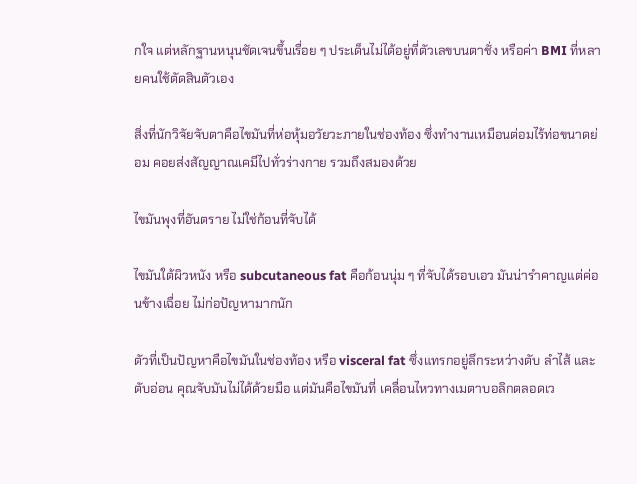กใจ แต่หลักฐานหนุนชัดเจนขึ้นเรื่อย ๆ ประเด็นไม่ได้อยู่ที่ตัวเลขบนตาชั่ง หรือค่า BMI ที่หลายคนใช้ตัดสินตัวเอง

สิ่งที่นักวิจัยจับตาคือไขมันที่ห่อหุ้มอวัยวะภายในช่องท้อง ซึ่งทำงานเหมือนต่อมไร้ท่อขนาดย่อม คอยส่งสัญญาณเคมีไปทั่วร่างกาย รวมถึงสมองด้วย

ไขมันพุงที่อันตราย ไม่ใช่ก้อนที่จับได้

ไขมันใต้ผิวหนัง หรือ subcutaneous fat คือก้อนนุ่ม ๆ ที่จับได้รอบเอว มันน่ารำคาญแต่ค่อนข้างเฉื่อย ไม่ก่อปัญหามากนัก

ตัวที่เป็นปัญหาคือไขมันในช่องท้อง หรือ visceral fat ซึ่งแทรกอยู่ลึกระหว่างตับ ลำไส้ และตับอ่อน คุณจับมันไม่ได้ด้วยมือ แต่มันคือไขมันที่ เคลื่อนไหวทางเมตาบอลิกตลอดเว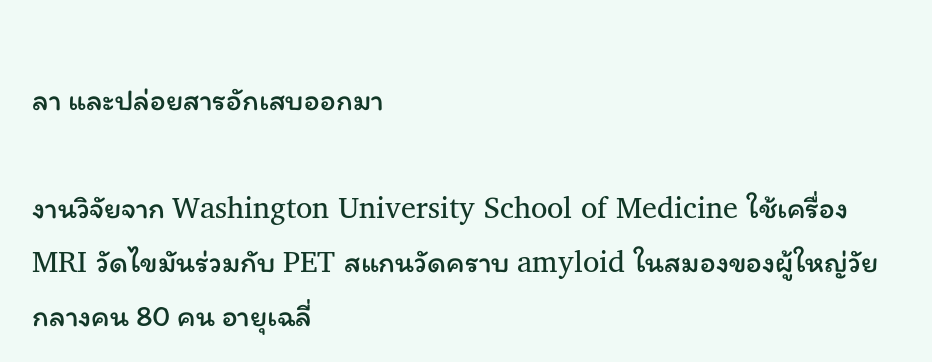ลา และปล่อยสารอักเสบออกมา

งานวิจัยจาก Washington University School of Medicine ใช้เครื่อง MRI วัดไขมันร่วมกับ PET สแกนวัดคราบ amyloid ในสมองของผู้ใหญ่วัยกลางคน 80 คน อายุเฉลี่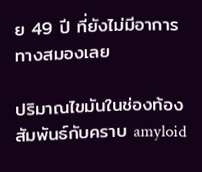ย 49 ปี ที่ยังไม่มีอาการทางสมองเลย

ปริมาณไขมันในช่องท้องสัมพันธ์กับคราบ amyloid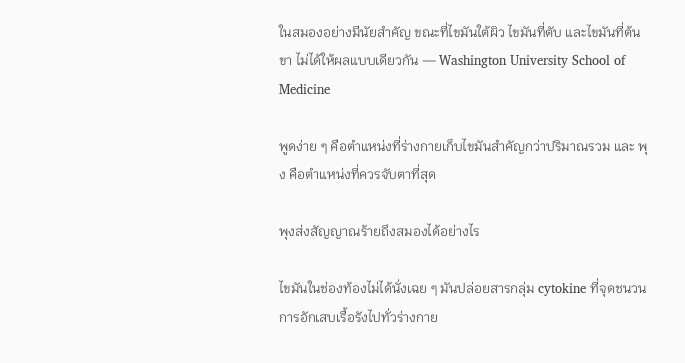ในสมองอย่างมีนัยสำคัญ ขณะที่ไขมันใต้ผิว ไขมันที่ตับ และไขมันที่ต้นขา ไม่ได้ให้ผลแบบเดียวกัน — Washington University School of Medicine

พูดง่าย ๆ คือตำแหน่งที่ร่างกายเก็บไขมันสำคัญกว่าปริมาณรวม และ พุง คือตำแหน่งที่ควรจับตาที่สุด

พุงส่งสัญญาณร้ายถึงสมองได้อย่างไร

ไขมันในช่องท้องไม่ได้นั่งเฉย ๆ มันปล่อยสารกลุ่ม cytokine ที่จุดชนวนการอักเสบเรื้อรังไปทั่วร่างกาย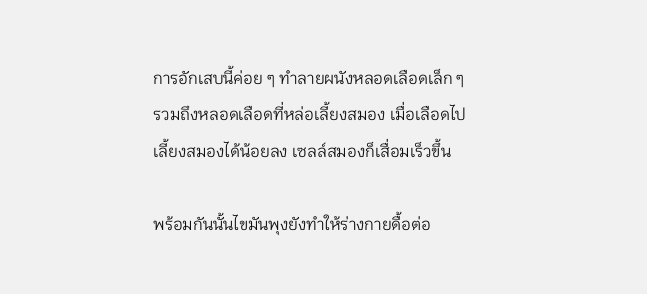การอักเสบนี้ค่อย ๆ ทำลายผนังหลอดเลือดเล็ก ๆ รวมถึงหลอดเลือดที่หล่อเลี้ยงสมอง เมื่อเลือดไปเลี้ยงสมองได้น้อยลง เซลล์สมองก็เสื่อมเร็วขึ้น

พร้อมกันนั้นไขมันพุงยังทำให้ร่างกายดื้อต่อ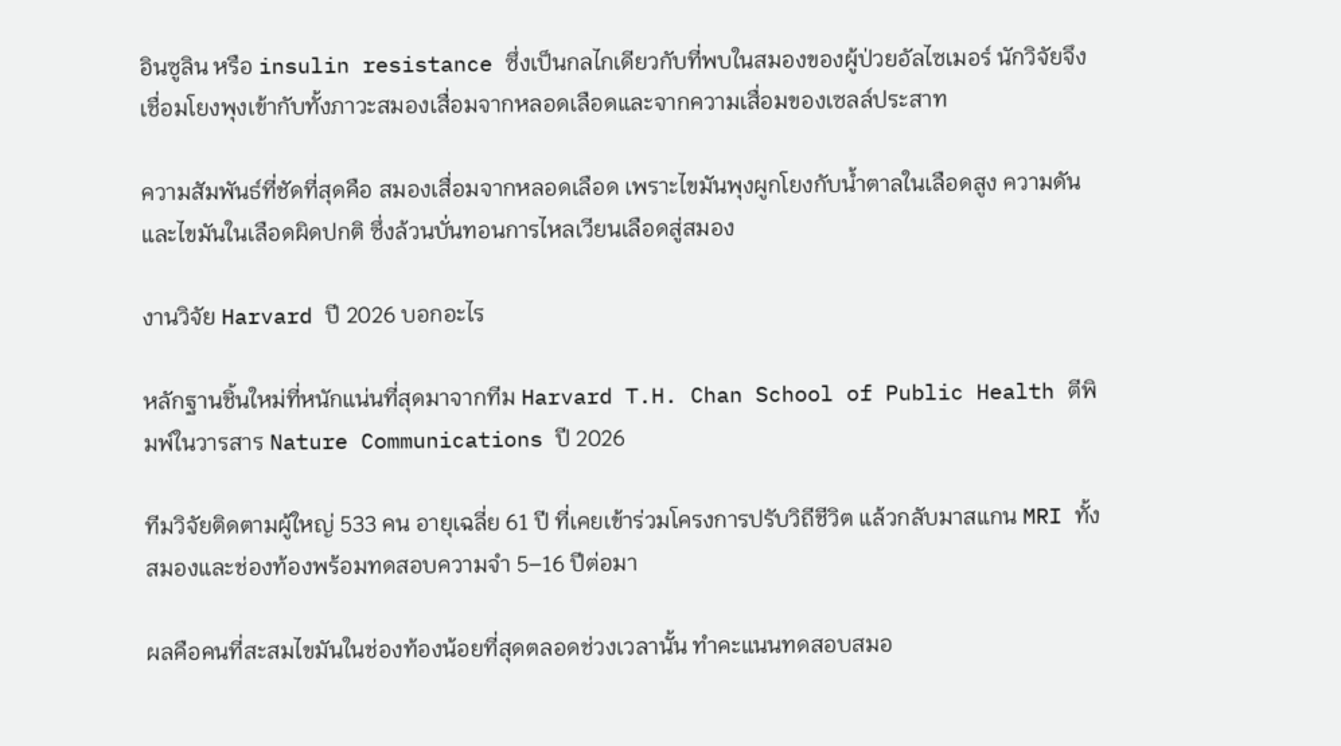อินซูลิน หรือ insulin resistance ซึ่งเป็นกลไกเดียวกับที่พบในสมองของผู้ป่วยอัลไซเมอร์ นักวิจัยจึงเชื่อมโยงพุงเข้ากับทั้งภาวะสมองเสื่อมจากหลอดเลือดและจากความเสื่อมของเซลล์ประสาท

ความสัมพันธ์ที่ชัดที่สุดคือ สมองเสื่อมจากหลอดเลือด เพราะไขมันพุงผูกโยงกับน้ำตาลในเลือดสูง ความดัน และไขมันในเลือดผิดปกติ ซึ่งล้วนบั่นทอนการไหลเวียนเลือดสู่สมอง

งานวิจัย Harvard ปี 2026 บอกอะไร

หลักฐานชิ้นใหม่ที่หนักแน่นที่สุดมาจากทีม Harvard T.H. Chan School of Public Health ตีพิมพ์ในวารสาร Nature Communications ปี 2026

ทีมวิจัยติดตามผู้ใหญ่ 533 คน อายุเฉลี่ย 61 ปี ที่เคยเข้าร่วมโครงการปรับวิถีชีวิต แล้วกลับมาสแกน MRI ทั้งสมองและช่องท้องพร้อมทดสอบความจำ 5–16 ปีต่อมา

ผลคือคนที่สะสมไขมันในช่องท้องน้อยที่สุดตลอดช่วงเวลานั้น ทำคะแนนทดสอบสมอ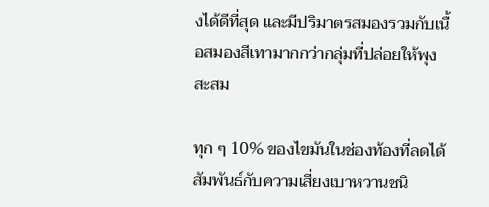งได้ดีที่สุด และมีปริมาตรสมองรวมกับเนื้อสมองสีเทามากกว่ากลุ่มที่ปล่อยให้พุงสะสม

ทุก ๆ 10% ของไขมันในช่องท้องที่ลดได้ สัมพันธ์กับความเสี่ยงเบาหวานชนิ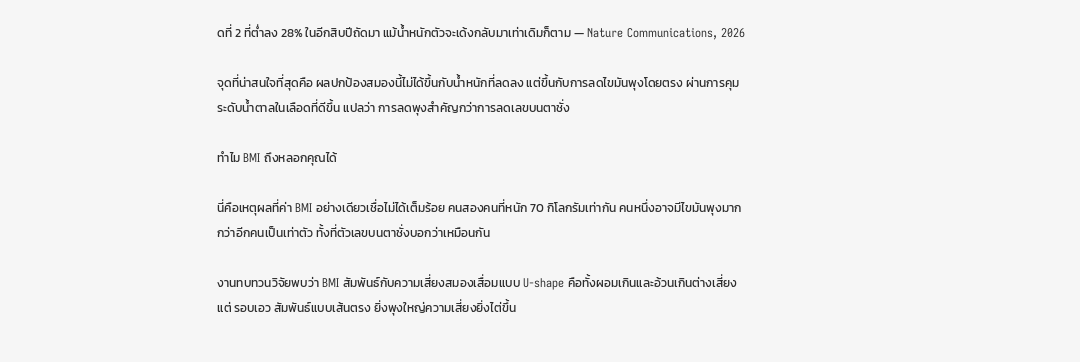ดที่ 2 ที่ต่ำลง 28% ในอีกสิบปีถัดมา แม้น้ำหนักตัวจะเด้งกลับมาเท่าเดิมก็ตาม — Nature Communications, 2026

จุดที่น่าสนใจที่สุดคือ ผลปกป้องสมองนี้ไม่ได้ขึ้นกับน้ำหนักที่ลดลง แต่ขึ้นกับการลดไขมันพุงโดยตรง ผ่านการคุมระดับน้ำตาลในเลือดที่ดีขึ้น แปลว่า การลดพุงสำคัญกว่าการลดเลขบนตาชั่ง

ทำไม BMI ถึงหลอกคุณได้

นี่คือเหตุผลที่ค่า BMI อย่างเดียวเชื่อไม่ได้เต็มร้อย คนสองคนที่หนัก 70 กิโลกรัมเท่ากัน คนหนึ่งอาจมีไขมันพุงมากกว่าอีกคนเป็นเท่าตัว ทั้งที่ตัวเลขบนตาชั่งบอกว่าเหมือนกัน

งานทบทวนวิจัยพบว่า BMI สัมพันธ์กับความเสี่ยงสมองเสื่อมแบบ U-shape คือทั้งผอมเกินและอ้วนเกินต่างเสี่ยง แต่ รอบเอว สัมพันธ์แบบเส้นตรง ยิ่งพุงใหญ่ความเสี่ยงยิ่งไต่ขึ้น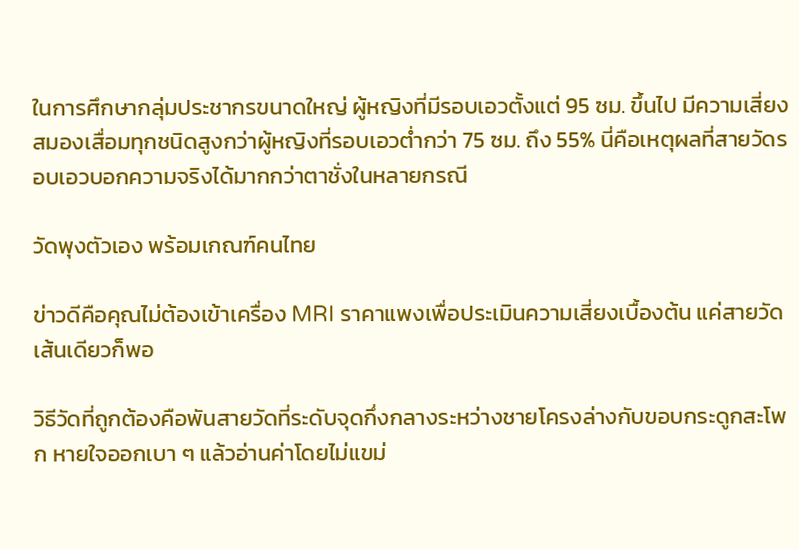ในการศึกษากลุ่มประชากรขนาดใหญ่ ผู้หญิงที่มีรอบเอวตั้งแต่ 95 ซม. ขึ้นไป มีความเสี่ยงสมองเสื่อมทุกชนิดสูงกว่าผู้หญิงที่รอบเอวต่ำกว่า 75 ซม. ถึง 55% นี่คือเหตุผลที่สายวัดรอบเอวบอกความจริงได้มากกว่าตาชั่งในหลายกรณี

วัดพุงตัวเอง พร้อมเกณฑ์คนไทย

ข่าวดีคือคุณไม่ต้องเข้าเครื่อง MRI ราคาแพงเพื่อประเมินความเสี่ยงเบื้องต้น แค่สายวัดเส้นเดียวก็พอ

วิธีวัดที่ถูกต้องคือพันสายวัดที่ระดับจุดกึ่งกลางระหว่างชายโครงล่างกับขอบกระดูกสะโพก หายใจออกเบา ๆ แล้วอ่านค่าโดยไม่แขม่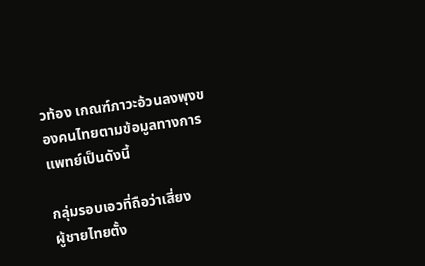วท้อง เกณฑ์ภาวะอ้วนลงพุงของคนไทยตามข้อมูลทางการแพทย์เป็นดังนี้

กลุ่มรอบเอวที่ถือว่าเสี่ยง
ผู้ชายไทยตั้ง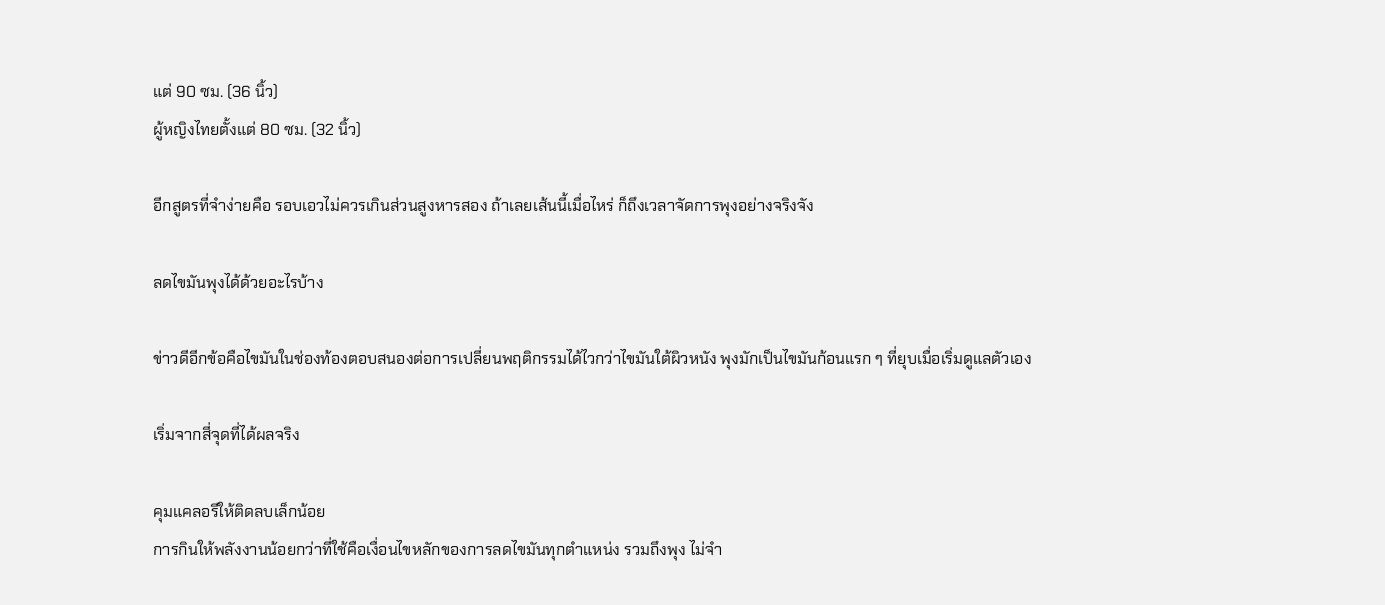แต่ 90 ซม. (36 นิ้ว)
ผู้หญิงไทยตั้งแต่ 80 ซม. (32 นิ้ว)

อีกสูตรที่จำง่ายคือ รอบเอวไม่ควรเกินส่วนสูงหารสอง ถ้าเลยเส้นนี้เมื่อไหร่ ก็ถึงเวลาจัดการพุงอย่างจริงจัง

ลดไขมันพุงได้ด้วยอะไรบ้าง

ข่าวดีอีกข้อคือไขมันในช่องท้องตอบสนองต่อการเปลี่ยนพฤติกรรมได้ไวกว่าไขมันใต้ผิวหนัง พุงมักเป็นไขมันก้อนแรก ๆ ที่ยุบเมื่อเริ่มดูแลตัวเอง

เริ่มจากสี่จุดที่ได้ผลจริง

คุมแคลอรีให้ติดลบเล็กน้อย
การกินให้พลังงานน้อยกว่าที่ใช้คือเงื่อนไขหลักของการลดไขมันทุกตำแหน่ง รวมถึงพุง ไม่จำ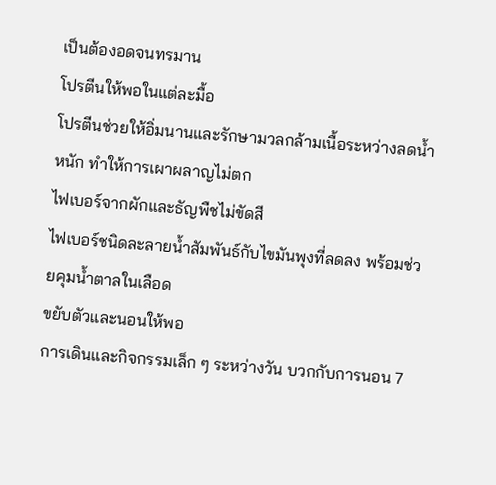เป็นต้องอดจนทรมาน
โปรตีนให้พอในแต่ละมื้อ
โปรตีนช่วยให้อิ่มนานและรักษามวลกล้ามเนื้อระหว่างลดน้ำหนัก ทำให้การเผาผลาญไม่ตก
ไฟเบอร์จากผักและธัญพืชไม่ขัดสี
ไฟเบอร์ชนิดละลายน้ำสัมพันธ์กับไขมันพุงที่ลดลง พร้อมช่วยคุมน้ำตาลในเลือด
ขยับตัวและนอนให้พอ
การเดินและกิจกรรมเล็ก ๆ ระหว่างวัน บวกกับการนอน 7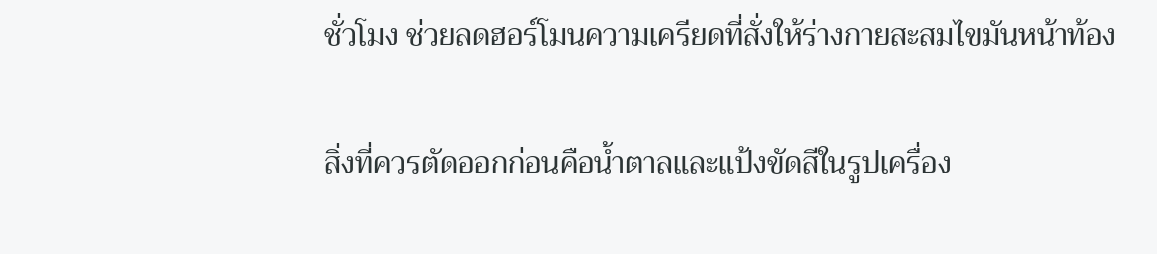ชั่วโมง ช่วยลดฮอร์โมนความเครียดที่สั่งให้ร่างกายสะสมไขมันหน้าท้อง

สิ่งที่ควรตัดออกก่อนคือน้ำตาลและแป้งขัดสีในรูปเครื่อง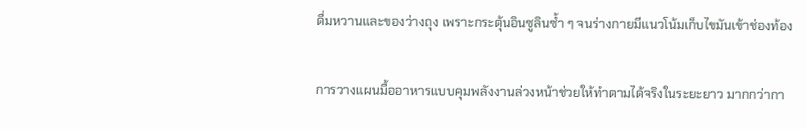ดื่มหวานและของว่างถุง เพราะกระตุ้นอินซูลินซ้ำ ๆ จนร่างกายมีแนวโน้มเก็บไขมันเข้าช่องท้อง

การวางแผนมื้ออาหารแบบคุมพลังงานล่วงหน้าช่วยให้ทำตามได้จริงในระยะยาว มากกว่ากา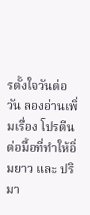รตั้งใจวันต่อวัน ลองอ่านเพิ่มเรื่อง โปรตีนต่อมื้อที่ทำให้อิ่มยาว และ ปริมา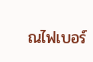ณไฟเบอร์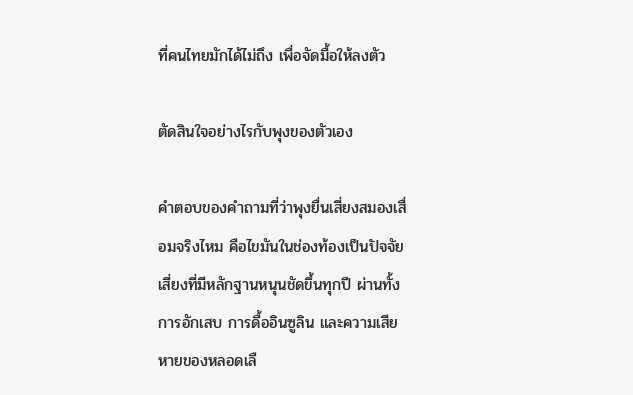ที่คนไทยมักได้ไม่ถึง เพื่อจัดมื้อให้ลงตัว

ตัดสินใจอย่างไรกับพุงของตัวเอง

คำตอบของคำถามที่ว่าพุงยื่นเสี่ยงสมองเสื่อมจริงไหม คือไขมันในช่องท้องเป็นปัจจัยเสี่ยงที่มีหลักฐานหนุนชัดขึ้นทุกปี ผ่านทั้งการอักเสบ การดื้ออินซูลิน และความเสียหายของหลอดเลื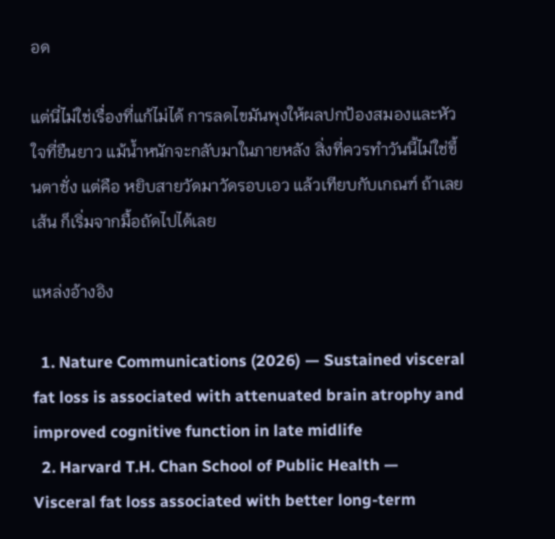อด

แต่นี่ไม่ใช่เรื่องที่แก้ไม่ได้ การลดไขมันพุงให้ผลปกป้องสมองและหัวใจที่ยืนยาว แม้น้ำหนักจะกลับมาในภายหลัง สิ่งที่ควรทำวันนี้ไม่ใช่ขึ้นตาชั่ง แต่คือ หยิบสายวัดมาวัดรอบเอว แล้วเทียบกับเกณฑ์ ถ้าเลยเส้น ก็เริ่มจากมื้อถัดไปได้เลย

แหล่งอ้างอิง

  1. Nature Communications (2026) — Sustained visceral fat loss is associated with attenuated brain atrophy and improved cognitive function in late midlife
  2. Harvard T.H. Chan School of Public Health — Visceral fat loss associated with better long-term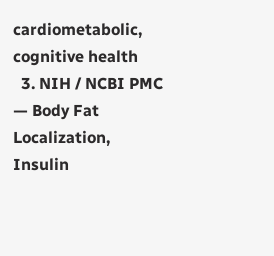cardiometabolic, cognitive health
  3. NIH / NCBI PMC — Body Fat Localization, Insulin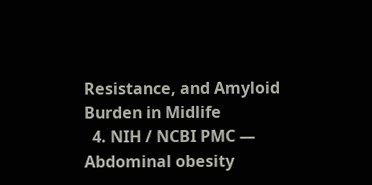Resistance, and Amyloid Burden in Midlife
  4. NIH / NCBI PMC — Abdominal obesity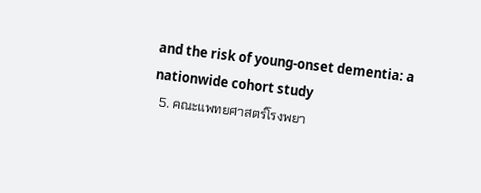and the risk of young-onset dementia: a nationwide cohort study
  5. คณะแพทยศาสตร์โรงพยา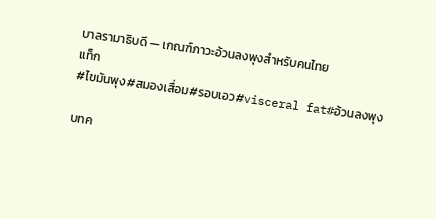บาลรามาธิบดี — เกณฑ์ภาวะอ้วนลงพุงสำหรับคนไทย
แท็ก
#ไขมันพุง#สมองเสื่อม#รอบเอว#visceral fat#อ้วนลงพุง

บทค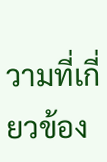วามที่เกี่ยวข้อง